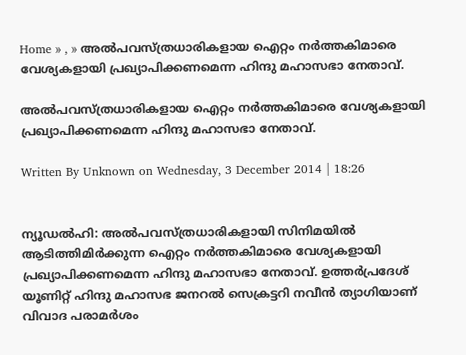Home » , » അല്‍പവസ്ത്രധാരികളായ ഐറ്റം നര്‍ത്തകിമാരെ വേശ്യകളായി പ്രഖ്യാപിക്കണമെന്ന ഹിന്ദു മഹാസഭാ നേതാവ്.

അല്‍പവസ്ത്രധാരികളായ ഐറ്റം നര്‍ത്തകിമാരെ വേശ്യകളായി പ്രഖ്യാപിക്കണമെന്ന ഹിന്ദു മഹാസഭാ നേതാവ്.

Written By Unknown on Wednesday, 3 December 2014 | 18:26


ന്യൂഡല്‍ഹി: അല്‍പവസ്ത്രധാരികളായി സിനിമയില്‍ ആടിത്തിമിര്‍ക്കുന്ന ഐറ്റം നര്‍ത്തകിമാരെ വേശ്യകളായി പ്രഖ്യാപിക്കണമെന്ന ഹിന്ദു മഹാസഭാ നേതാവ്. ഉത്തര്‍പ്രദേശ് യൂണിറ്റ് ഹിന്ദു മഹാസഭ ജനറല്‍ സെക്രട്ടറി നവീന്‍ ത്യാഗിയാണ് വിവാദ പരാമര്‍ശം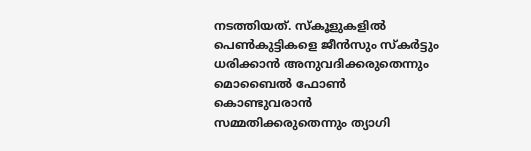നടത്തിയത്. സ്‌കൂളുകളില്‍ പെണ്‍കുട്ടികളെ ജീന്‍സും സ്‌കര്‍ട്ടും ധരിക്കാന്‍ അനുവദിക്കരുതെന്നും മൊബൈല്‍ ഫോണ്‍ കൊണ്ടുവരാന്‍ സമ്മതിക്കരുതെന്നും ത്യാഗി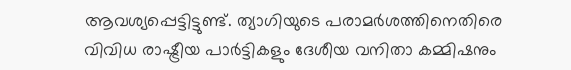ആവശ്യപ്പെട്ടിട്ടുണ്ട്. ത്യാഗിയുടെ പരാമര്‍ശത്തിനെതിരെ വിവിധ രാഷ്ട്രീയ പാര്‍ട്ടികളും ദേശീയ വനിതാ കമ്മിഷനും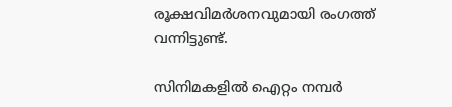രൂക്ഷവിമര്‍ശനവുമായി രംഗത്ത് വന്നിട്ടുണ്ട്.

സിനിമകളില്‍ ഐറ്റം നമ്പര്‍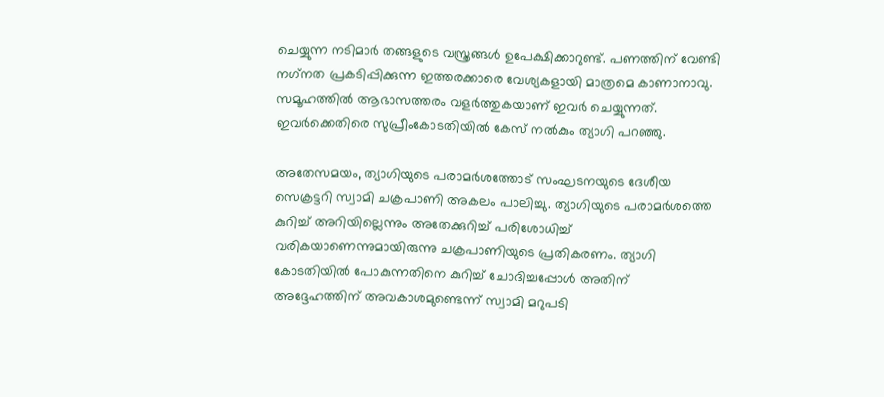ചെയ്യുന്ന നടിമാര്‍ തങ്ങളുടെ വസ്ത്രങ്ങള്‍ ഉപേക്ഷിക്കാറുണ്ട്. പണത്തിന് വേണ്ടി നഗ്‌നത പ്രകടിപ്പിക്കുന്ന ഇത്തരക്കാരെ വേശ്യകളായി മാത്രമെ കാണാനാവു. സമൂഹത്തില്‍ ആഭാസത്തരം വളര്‍ത്തുകയാണ് ഇവര്‍ ചെയ്യുന്നത്. ഇവര്‍ക്കെതിരെ സുപ്രീംകോടതിയില്‍ കേസ് നല്‍കും ത്യാഗി പറഞ്ഞു.

അതേസമയം, ത്യാഗിയുടെ പരാമര്‍ശത്തോട് സംഘടനയുടെ ദേശീയ സെക്രട്ടറി സ്വാമി ചക്രപാണി അകലം പാലിച്ചു. ത്യാഗിയുടെ പരാമര്‍ശത്തെ കുറിച്ച് അറിയില്ലെന്നും അതേക്കുറിച്ച് പരിശോധിച്ച് വരികയാണെന്നുമായിരുന്നു ചക്രപാണിയുടെ പ്രതികരണം. ത്യാഗി കോടതിയില്‍ പോകുന്നതിനെ കുറിച്ച് ചോദിച്ചപ്പോള്‍ അതിന് അദ്ദേഹത്തിന് അവകാശമുണ്ടെന്ന് സ്വാമി മറുപടി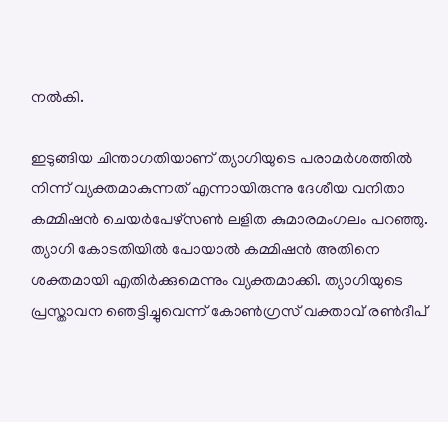നല്‍കി.

ഇടുങ്ങിയ ചിന്താഗതിയാണ് ത്യാഗിയുടെ പരാമര്‍ശത്തില്‍ നിന്ന് വ്യക്തമാകുന്നത് എന്നായിരുന്നു ദേശീയ വനിതാ കമ്മിഷന്‍ ചെയര്‍പേഴ്‌സണ്‍ ലളിത കുമാരമംഗലം പറഞ്ഞു. ത്യാഗി കോടതിയില്‍ പോയാല്‍ കമ്മിഷന്‍ അതിനെ ശക്തമായി എതിര്‍ക്കുമെന്നും വ്യക്തമാക്കി. ത്യാഗിയുടെ പ്രസ്താവന ഞെട്ടിച്ചുവെന്ന് കോണ്‍ഗ്രസ് വക്താവ് രണ്‍ദീപ്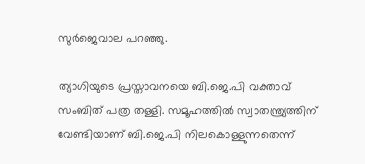സുര്‍ജെവാല പറഞ്ഞു.

ത്യാഗിയുടെ പ്രസ്താവനയെ ബി.ജെ.പി വക്താവ് സംബിത് പത്ര തള്ളി. സമൂഹത്തില്‍ സ്വാതന്ത്ര്യത്തിന് വേണ്ടിയാണ് ബി.ജെ.പി നിലകൊള്ളുന്നതെന്ന്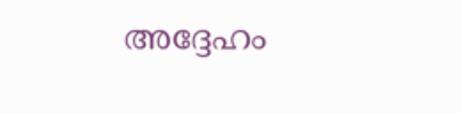അദ്ദേഹം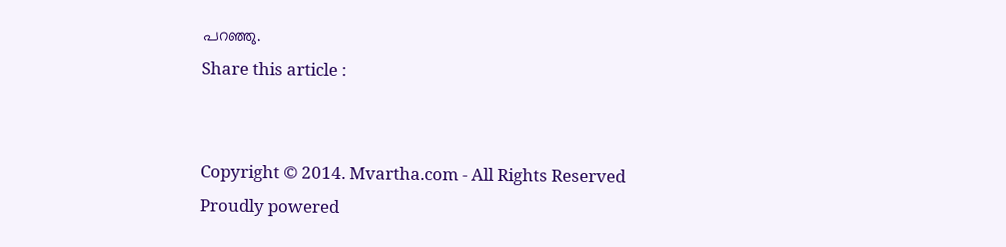പറഞ്ഞു.
Share this article :


Copyright © 2014. Mvartha.com - All Rights Reserved
Proudly powered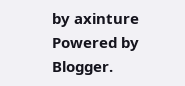by axinture
Powered by Blogger.